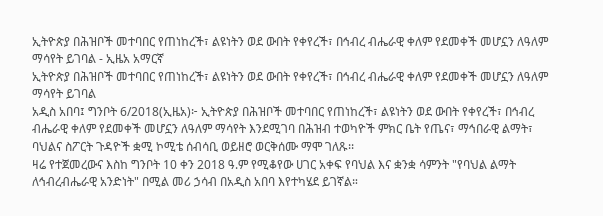ኢትዮጵያ በሕዝቦች መተባበር የጠነከረች፣ ልዩነትን ወደ ውበት የቀየረች፣ በኅብረ ብሔራዊ ቀለም የደመቀች መሆኗን ለዓለም ማሳየት ይገባል - ኢዜአ አማርኛ
ኢትዮጵያ በሕዝቦች መተባበር የጠነከረች፣ ልዩነትን ወደ ውበት የቀየረች፣ በኅብረ ብሔራዊ ቀለም የደመቀች መሆኗን ለዓለም ማሳየት ይገባል
አዲስ አበባ፤ ግንቦት 6/2018(ኢዜአ)፦ ኢትዮጵያ በሕዝቦች መተባበር የጠነከረች፣ ልዩነትን ወደ ውበት የቀየረች፣ በኅብረ ብሔራዊ ቀለም የደመቀች መሆኗን ለዓለም ማሳየት እንደሚገባ በሕዝብ ተወካዮች ምክር ቤት የጤና፣ ማኅበራዊ ልማት፣ ባህልና ስፖርት ጉዳዮች ቋሚ ኮሚቴ ሰብሳቢ ወይዘሮ ወርቅሰሙ ማሞ ገለጹ፡፡
ዛሬ የተጀመረውና እስከ ግንቦት 10 ቀን 2018 ዓ.ም የሚቆየው ሀገር አቀፍ የባህል እና ቋንቋ ሳምንት "የባህል ልማት ለኅብረብሔራዊ አንድነት" በሚል መሪ ኃሳብ በአዲስ አበባ እየተካሄደ ይገኛል።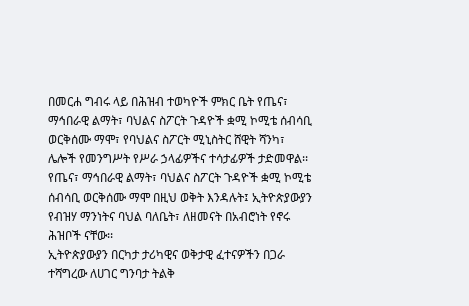በመርሐ ግብሩ ላይ በሕዝብ ተወካዮች ምክር ቤት የጤና፣ ማኅበራዊ ልማት፣ ባህልና ስፖርት ጉዳዮች ቋሚ ኮሚቴ ሰብሳቢ ወርቅሰሙ ማሞ፣ የባህልና ስፖርት ሚኒስትር ሸዊት ሻንካ፣ ሌሎች የመንግሥት የሥራ ኃላፊዎችና ተሳታፊዎች ታድመዋል፡፡
የጤና፣ ማኅበራዊ ልማት፣ ባህልና ስፖርት ጉዳዮች ቋሚ ኮሚቴ ሰብሳቢ ወርቅሰሙ ማሞ በዚህ ወቅት እንዳሉት፤ ኢትዮጵያውያን የብዝሃ ማንነትና ባህል ባለቤት፣ ለዘመናት በአብሮነት የኖሩ ሕዝቦች ናቸው፡፡
ኢትዮጵያውያን በርካታ ታሪካዊና ወቅታዊ ፈተናዎችን በጋራ ተሻግረው ለሀገር ግንባታ ትልቅ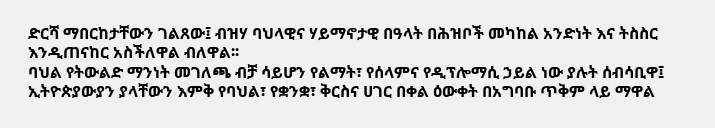ድርሻ ማበርከታቸውን ገልጸው፤ ብዝሃ ባህላዊና ሃይማኖታዊ በዓላት በሕዝቦች መካከል አንድነት እና ትስስር እንዲጠናከር አስችለዋል ብለዋል፡፡
ባህል የትውልድ ማንነት መገለጫ ብቻ ሳይሆን የልማት፣ የሰላምና የዲፕሎማሲ ኃይል ነው ያሉት ሰብሳቢዋ፤ ኢትዮጵያውያን ያላቸውን እምቅ የባህል፣ የቋንቋ፣ ቅርስና ሀገር በቀል ዕውቀት በአግባቡ ጥቅም ላይ ማዋል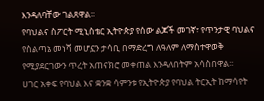እንዳለባቸው ገልጸዋል፡፡
የባህልና ስፖርት ሚኒስቴር ኢትዮጵያ የሰው ልጆች መገኛ፣ የጥንታዊ ባህልና የስልጣኔ መነሻ መሆኗን ታሳቢ በማድረግ ለዓለም ለማስተዋወቅ የሚያደርገውን ጥረት አጠናክሮ መቀጠል እንዳለበትም አሳስበዋል፡፡
ሀገር አቀፍ የባህል እና ቋንቋ ሳምንቱ የኢትዮጵያ የባህል ትርኢት ከማሳየት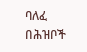ባለፈ በሕዝቦች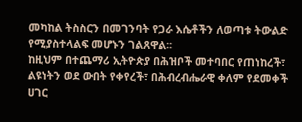መካከል ትስስርን በመገንባት የጋራ እሴቶችን ለወጣቱ ትውልድ የሚያስተላልፍ መሆኑን ገልጸዋል፡፡
ከዚህም በተጨማሪ ኢትዮጵያ በሕዝቦች መተባበር የጠነከረች፣ ልዩነትን ወደ ውበት የቀየረች፣ በሕብረብሔራዊ ቀለም የደመቀች ሀገር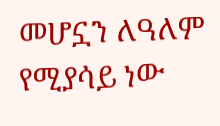መሆኗን ለዓለም የሚያሳይ ነው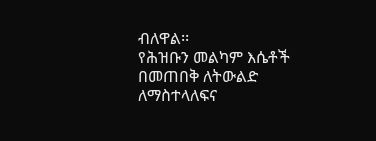ብለዋል፡፡
የሕዝቡን መልካም እሴቶች በመጠበቅ ለትውልድ ለማስተላለፍና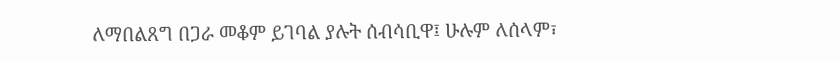ለማበልጸግ በጋራ መቆም ይገባል ያሉት ሰብሳቢዋ፤ ሁሉም ለሰላም፣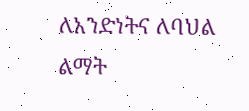ለአንድነትና ለባህል ልማት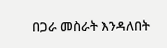በጋራ መስራት እንዳለበት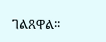ገልጸዋል፡፡